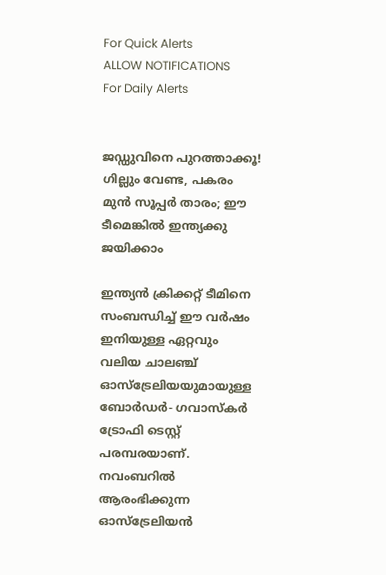For Quick Alerts
ALLOW NOTIFICATIONS
For Daily Alerts


ജഡ്ഡുവിനെ പുറത്താക്കൂ! ഗില്ലും വേണ്ട, പകരം മുന്‍ സൂപ്പര്‍ താരം; ഈ ടീമെങ്കില്‍ ഇന്ത്യക്കു ജയിക്കാം

ഇന്ത്യന്‍ ക്രിക്കറ്റ് ടീമിനെ സംബന്ധിച്ച് ഈ വര്‍ഷം ഇനിയുള്ള ഏറ്റവും വലിയ ചാലഞ്ച് ഓസ്‌ട്രേലിയയുമായുള്ള ബോര്‍ഡര്‍- ഗവാസ്‌കര്‍ ട്രോഫി ടെസ്റ്റ് പരമ്പരയാണ്. നവംബറില്‍ ആരംഭിക്കുന്ന ഓസ്‌ട്രേലിയന്‍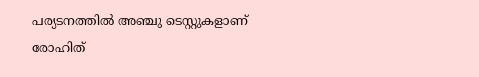പര്യടനത്തില്‍ അഞ്ചു ടെസ്റ്റുകളാണ് രോഹിത്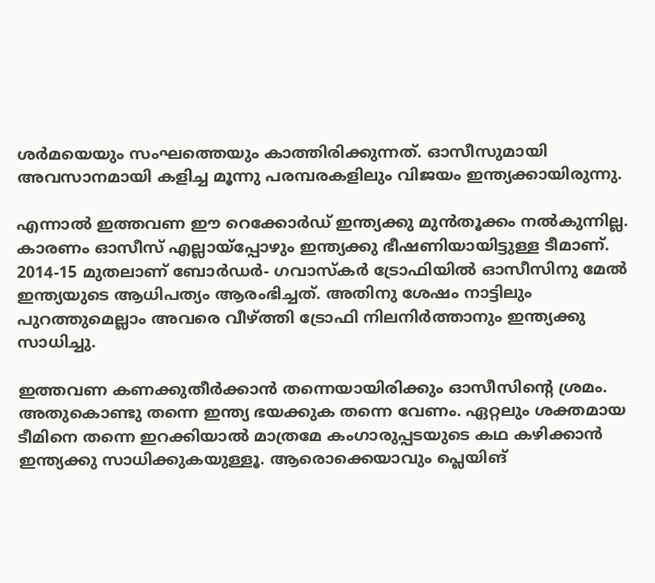ശര്‍മയെയും സംഘത്തെയും കാത്തിരിക്കുന്നത്. ഓസീസുമായി അവസാനമായി കളിച്ച മൂന്നു പരമ്പരകളിലും വിജയം ഇന്ത്യക്കായിരുന്നു.

എന്നാല്‍ ഇത്തവണ ഈ റെക്കോര്‍ഡ് ഇന്ത്യക്കു മുന്‍തൂക്കം നല്‍കുന്നില്ല. കാരണം ഓസീസ് എല്ലായ്‌പ്പോഴും ഇന്ത്യക്കു ഭീഷണിയായിട്ടുള്ള ടീമാണ്. 2014-15 മുതലാണ് ബോര്‍ഡര്‍- ഗവാസ്‌കര്‍ ട്രോഫിയില്‍ ഓസീസിനു മേല്‍ ഇന്ത്യയുടെ ആധിപത്യം ആരംഭിച്ചത്. അതിനു ശേഷം നാട്ടിലും പുറത്തുമെല്ലാം അവരെ വീഴ്ത്തി ട്രോഫി നിലനിര്‍ത്താനും ഇന്ത്യക്കു സാധിച്ചു.

ഇത്തവണ കണക്കുതീര്‍ക്കാന്‍ തന്നെയായിരിക്കും ഓസീസിന്റെ ശ്രമം. അതുകൊണ്ടു തന്നെ ഇന്ത്യ ഭയക്കുക തന്നെ വേണം. ഏറ്റലും ശക്തമായ ടീമിനെ തന്നെ ഇറക്കിയാല്‍ മാത്രമേ കംഗാരുപ്പടയുടെ കഥ കഴിക്കാന്‍ ഇന്ത്യക്കു സാധിക്കുകയുള്ളൂ. ആരൊക്കെയാവും പ്ലെയിങ്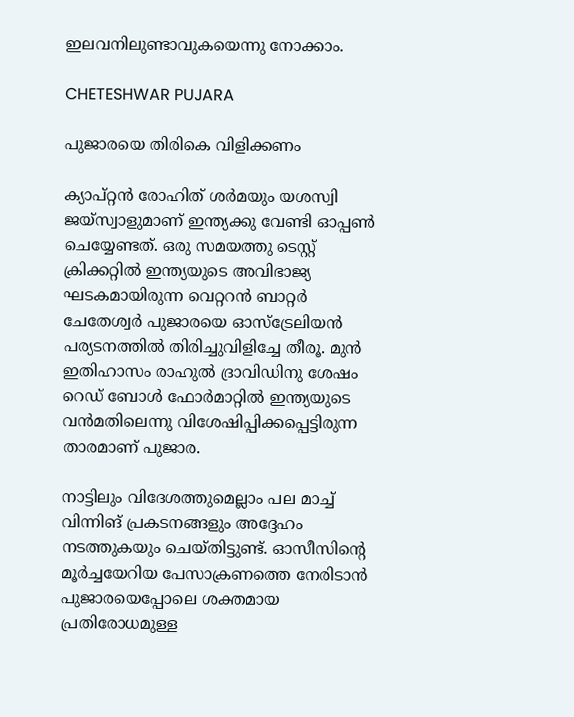ഇലവനിലുണ്ടാവുകയെന്നു നോക്കാം.

CHETESHWAR PUJARA

പുജാരയെ തിരികെ വിളിക്കണം

ക്യാപ്റ്റന്‍ രോഹിത് ശര്‍മയും യശസ്വി ജയ്‌സ്വാളുമാണ് ഇന്ത്യക്കു വേണ്ടി ഓപ്പണ്‍ ചെയ്യേണ്ടത്. ഒരു സമയത്തു ടെസ്റ്റ് ക്രിക്കറ്റില്‍ ഇന്ത്യയുടെ അവിഭാജ്യ ഘടകമായിരുന്ന വെറ്ററന്‍ ബാറ്റര്‍ ചേതേശ്വര്‍ പുജാരയെ ഓസ്‌ട്രേലിയന്‍ പര്യടനത്തില്‍ തിരിച്ചുവിളിച്ചേ തീരൂ. മുന്‍ ഇതിഹാസം രാഹുല്‍ ദ്രാവിഡിനു ശേഷം റെഡ് ബോള്‍ ഫോര്‍മാറ്റില്‍ ഇന്ത്യയുടെ വന്‍മതിലെന്നു വിശേഷിപ്പിക്കപ്പെട്ടിരുന്ന താരമാണ് പുജാര.

നാട്ടിലും വിദേശത്തുമെല്ലാം പല മാച്ച് വിന്നിങ് പ്രകടനങ്ങളും അദ്ദേഹം നടത്തുകയും ചെയ്തിട്ടുണ്ട്. ഓസീസിന്റെ മൂര്‍ച്ചയേറിയ പേസാക്രണത്തെ നേരിടാന്‍ പുജാരയെപ്പോലെ ശക്തമായ പ്രതിരോധമുള്ള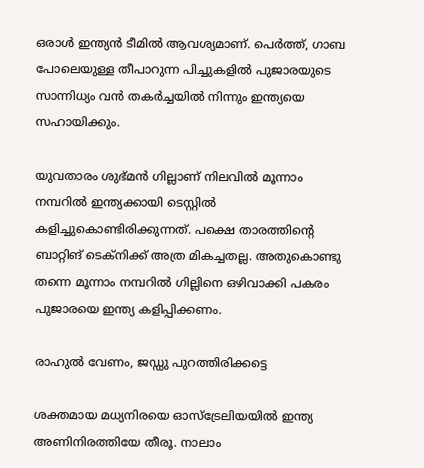ഒരാള്‍ ഇന്ത്യന്‍ ടീമില്‍ ആവശ്യമാണ്. പെര്‍ത്ത്, ഗാബ പോലെയുള്ള തീപാറുന്ന പിച്ചുകളില്‍ പുജാരയുടെ സാന്നിധ്യം വന്‍ തകര്‍ച്ചയില്‍ നിന്നും ഇന്ത്യയെ സഹായിക്കും.

യുവതാരം ശുഭ്മന്‍ ഗില്ലാണ് നിലവില്‍ മൂന്നാം നമ്പറില്‍ ഇന്ത്യക്കായി ടെസ്റ്റില്‍ കളിച്ചുകൊണ്ടിരിക്കുന്നത്. പക്ഷെ താരത്തിന്റെ ബാറ്റിങ് ടെക്‌നിക്ക് അത്ര മികച്ചതല്ല. അതുകൊണ്ടു തന്നെ മൂന്നാം നമ്പറില്‍ ഗില്ലിനെ ഒഴിവാക്കി പകരം പുജാരയെ ഇന്ത്യ കളിപ്പിക്കണം.

രാഹുല്‍ വേണം, ജഡ്ഡു പുറത്തിരിക്കട്ടെ

ശക്തമായ മധ്യനിരയെ ഓസ്‌ട്രേലിയയില്‍ ഇന്ത്യ അണിനിരത്തിയേ തീരൂ. നാലാം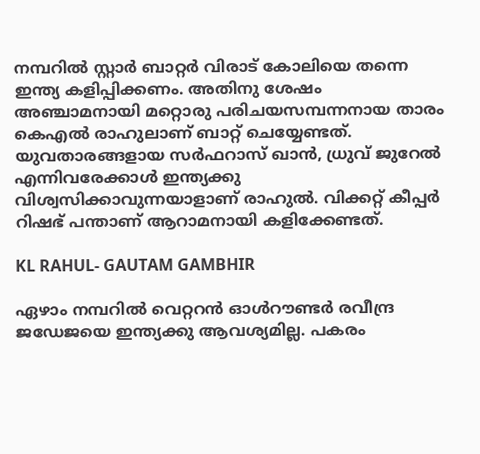നമ്പറില്‍ സ്റ്റാര്‍ ബാറ്റര്‍ വിരാട് കോലിയെ തന്നെ ഇന്ത്യ കളിപ്പിക്കണം. അതിനു ശേഷം അഞ്ചാമനായി മറ്റൊരു പരിചയസമ്പന്നനായ താരം കെഎല്‍ രാഹുലാണ് ബാറ്റ് ചെയ്യേണ്ടത്. യുവതാരങ്ങളായ സര്‍ഫറാസ് ഖാന്‍, ധ്രുവ് ജുറേല്‍ എന്നിവരേക്കാള്‍ ഇന്ത്യക്കു വിശ്വസിക്കാവുന്നയാളാണ് രാഹുല്‍. വിക്കറ്റ് കീപ്പര്‍ റിഷഭ് പന്താണ് ആറാമനായി കളിക്കേണ്ടത്.

KL RAHUL- GAUTAM GAMBHIR

ഏഴാം നമ്പറില്‍ വെറ്ററന്‍ ഓള്‍റൗണ്ടര്‍ രവീന്ദ്ര ജഡേജയെ ഇന്ത്യക്കു ആവശ്യമില്ല. പകരം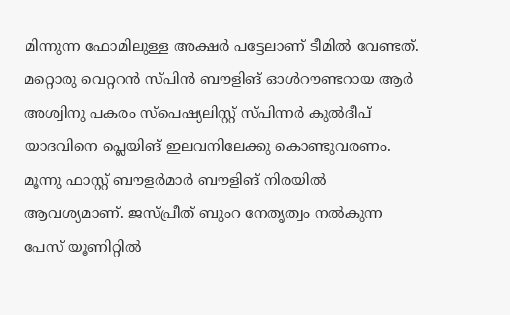മിന്നുന്ന ഫോമിലുള്ള അക്ഷര്‍ പട്ടേലാണ് ടീമില്‍ വേണ്ടത്. മറ്റൊരു വെറ്ററന്‍ സ്പിന്‍ ബൗളിങ് ഓള്‍റൗണ്ടറായ ആര്‍ അശ്വിനു പകരം സ്‌പെഷ്യലിസ്റ്റ് സ്പിന്നര്‍ കുല്‍ദീപ് യാദവിനെ പ്ലെയിങ് ഇലവനിലേക്കു കൊണ്ടുവരണം. മൂന്നു ഫാസ്റ്റ് ബൗളര്‍മാര്‍ ബൗളിങ് നിരയില്‍ ആവശ്യമാണ്. ജസ്പ്രീത് ബുംറ നേതൃത്വം നല്‍കുന്ന പേസ് യൂണിറ്റില്‍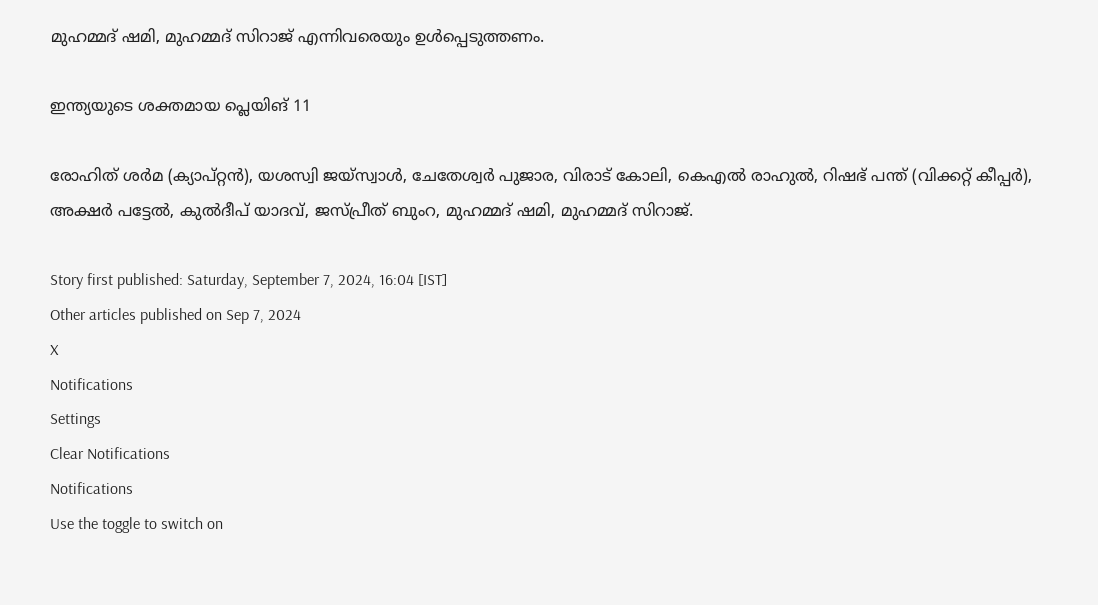മുഹമ്മദ് ഷമി, മുഹമ്മദ് സിറാജ് എന്നിവരെയും ഉള്‍പ്പെടുത്തണം.

ഇന്ത്യയുടെ ശക്തമായ പ്ലെയിങ് 11

രോഹിത് ശര്‍മ (ക്യാപ്റ്റന്‍), യശസ്വി ജയ്‌സ്വാള്‍, ചേതേശ്വര്‍ പുജാര, വിരാട് കോലി, കെഎല്‍ രാഹുല്‍, റിഷഭ് പന്ത് (വിക്കറ്റ് കീപ്പര്‍), അക്ഷര്‍ പട്ടേല്‍, കുല്‍ദീപ് യാദവ്, ജസ്പ്രീത് ബുംറ, മുഹമ്മദ് ഷമി, മുഹമ്മദ് സിറാജ്.

Story first published: Saturday, September 7, 2024, 16:04 [IST]
Other articles published on Sep 7, 2024
X
Notifications
Settings
Clear Notifications
Notifications
Use the toggle to switch on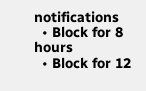notifications
  • Block for 8 hours
  • Block for 12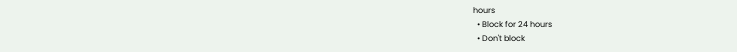hours
  • Block for 24 hours
  • Don't block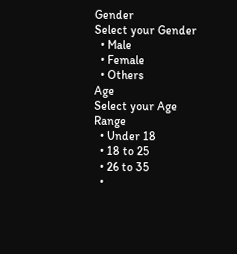Gender
Select your Gender
  • Male
  • Female
  • Others
Age
Select your Age Range
  • Under 18
  • 18 to 25
  • 26 to 35
  •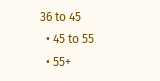36 to 45
  • 45 to 55
  • 55+